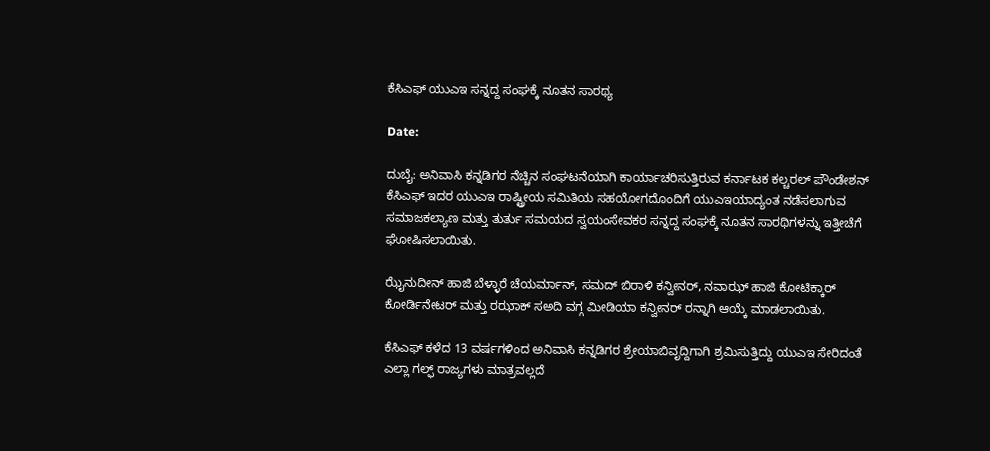ಕೆಸಿಎಫ್ ಯುಎಇ ಸನ್ನದ್ದ ಸಂಘಕ್ಕೆ ನೂತನ ಸಾರಥ್ಯ

Date:

ದುಬೈ: ಅನಿವಾಸಿ ಕನ್ನಡಿಗರ ನೆಚ್ಚಿನ ಸಂಘಟನೆಯಾಗಿ ಕಾರ್ಯಾಚರಿಸುತ್ತಿರುವ ಕರ್ನಾಟಕ ಕಲ್ಚರಲ್ ಪೌಂಡೇಶನ್ ಕೆಸಿಎಫ್ ಇದರ ಯುಎಇ ರಾಷ್ಟ್ರೀಯ ಸಮಿತಿಯ ಸಹಯೋಗದೊಂದಿಗೆ ಯುಎಇಯಾದ್ಯಂತ ನಡೆಸಲಾಗುವ ಸಮಾಜಕಲ್ಯಾಣ ಮತ್ತು ತುರ್ತು ಸಮಯದ ಸ್ವಯಂಸೇವಕರ ಸನ್ನದ್ದ ಸಂಘಕ್ಕೆ ನೂತನ ಸಾರಥಿಗಳನ್ನು ಇತ್ತೀಚೆಗೆ ಘೋಷಿಸಲಾಯಿತು.

ಝೈನುದೀನ್ ಹಾಜಿ ಬೆಳ್ಳಾರೆ ಚೆಯರ್ಮಾನ್, ಸಮದ್ ಬಿರಾಳಿ ಕನ್ವೀನರ್, ನವಾಝ್ ಹಾಜಿ ಕೋಟಿಕ್ಕಾರ್ ಕೋರ್ಡಿನೇಟರ್ ಮತ್ತು ರಝಾಕ್ ಸಅದಿ ವಗ್ಗ ಮೀಡಿಯಾ ಕನ್ವೀನರ್ ರನ್ನಾಗಿ ಆಯ್ಕೆ ಮಾಡಲಾಯಿತು.

ಕೆಸಿಎಫ್ ಕಳೆದ 13 ವರ್ಷಗಳಿಂದ ಅನಿವಾಸಿ ಕನ್ನಡಿಗರ ಶ್ರೇಯಾಬಿವೃದ್ದಿಗಾಗಿ ಶ್ರಮಿಸುತ್ತಿದ್ದು ಯುಎಇ ಸೇರಿದಂತೆ ಎಲ್ಲಾ ಗಲ್ಫ್ ರಾಜ್ಯಗಳು ಮಾತ್ರವಲ್ಲದೆ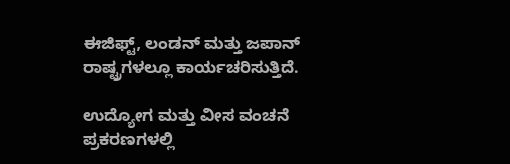ಈಜಿಫ್ಟ್, ಲಂಡನ್ ಮತ್ತು ಜಪಾನ್ ರಾಷ್ಟ್ರಗಳಲ್ಲೂ ಕಾರ್ಯಚರಿಸುತ್ತಿದೆ.

ಉದ್ಯೋಗ ಮತ್ತು ವೀಸ ವಂಚನೆ ಪ್ರಕರಣಗಳಲ್ಲಿ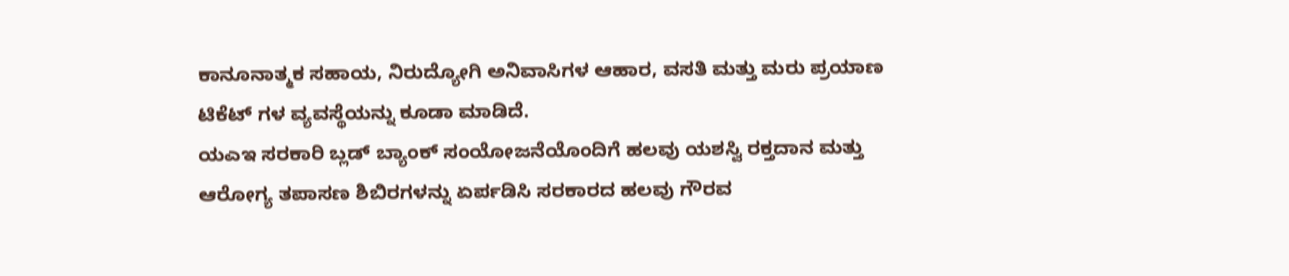ಕಾನೂನಾತ್ಮಕ ಸಹಾಯ, ನಿರುದ್ಯೋಗಿ ಅನಿವಾಸಿಗಳ ಆಹಾರ, ವಸತಿ ಮತ್ತು ಮರು ಪ್ರಯಾಣ ಟಿಕೆಟ್ ಗಳ ವ್ಯವಸ್ಥೆಯನ್ನು ಕೂಡಾ ಮಾಡಿದೆ.
ಯಎಇ ಸರಕಾರಿ ಬ್ಲಡ್ ಬ್ಯಾಂಕ್ ಸಂಯೋಜನೆಯೊಂದಿಗೆ ಹಲವು ಯಶಸ್ವಿ ರಕ್ತದಾನ ಮತ್ತು ಆರೋಗ್ಯ ತಪಾಸಣ ಶಿಬಿರಗಳನ್ನು ಏರ್ಪಡಿಸಿ ಸರಕಾರದ ಹಲವು ಗೌರವ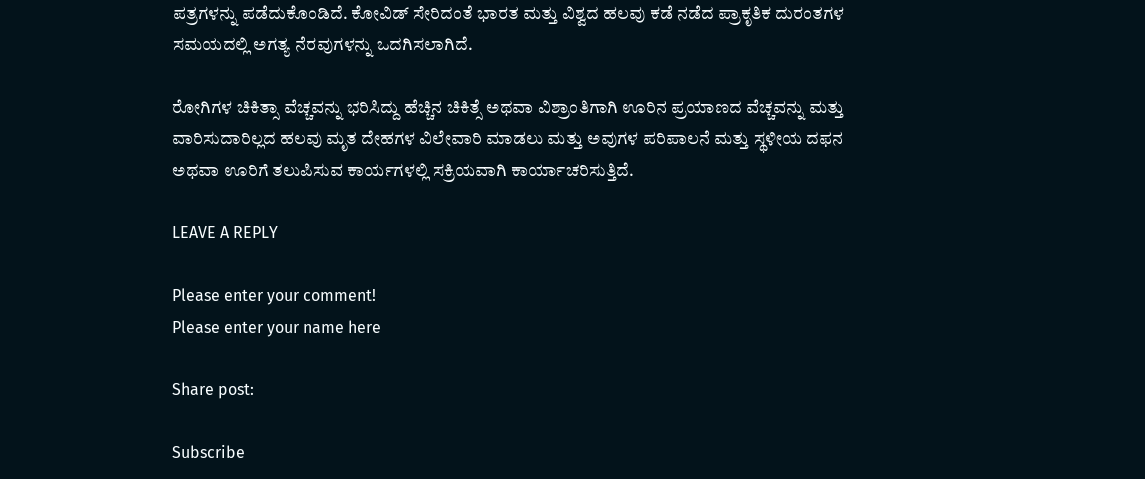ಪತ್ರಗಳನ್ನು ಪಡೆದುಕೊಂಡಿದೆ. ಕೋವಿಡ್ ಸೇರಿದಂತೆ ಭಾರತ ಮತ್ತು ವಿಶ್ವದ ಹಲವು ಕಡೆ ನಡೆದ ಪ್ರಾಕೃತಿಕ ದುರಂತಗಳ ಸಮಯದಲ್ಲಿ ಅಗತ್ಯ ನೆರವುಗಳನ್ನು ಒದಗಿಸಲಾಗಿದೆ.

ರೋಗಿಗಳ ಚಿಕಿತ್ಸಾ ವೆಚ್ಚವನ್ನು ಭರಿಸಿದ್ದು ಹೆಚ್ಚಿನ ಚಿಕಿತ್ಸೆ ಅಥವಾ ವಿಶ್ರಾಂತಿಗಾಗಿ ಊರಿನ ಪ್ರಯಾಣದ ವೆಚ್ಚವನ್ನು ಮತ್ತು ವಾರಿಸುದಾರಿಲ್ಲದ ಹಲವು ಮೃತ ದೇಹಗಳ ವಿಲೇವಾರಿ ಮಾಡಲು ಮತ್ತು ಅವುಗಳ ಪರಿಪಾಲನೆ ಮತ್ತು ಸ್ಥಳೀಯ ದಫನ ಅಥವಾ ಊರಿಗೆ ತಲುಪಿಸುವ ಕಾರ್ಯಗಳಲ್ಲಿ ಸಕ್ರಿಯವಾಗಿ ಕಾರ್ಯಾಚರಿಸುತ್ತಿದೆ.

LEAVE A REPLY

Please enter your comment!
Please enter your name here

Share post:

Subscribe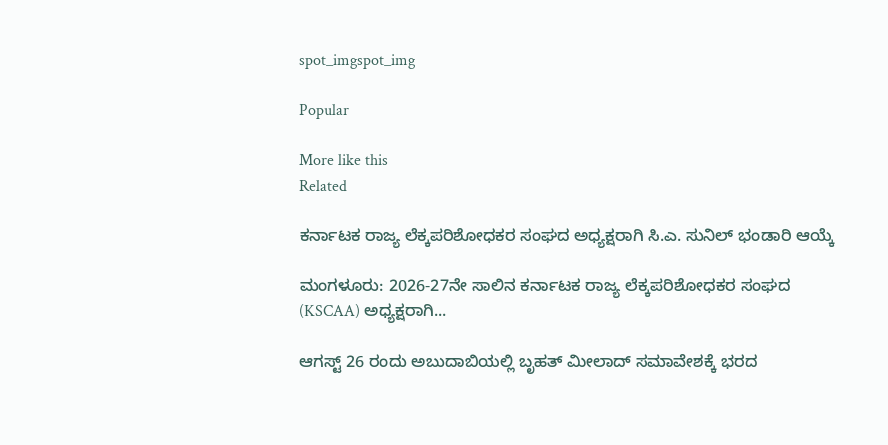spot_imgspot_img

Popular

More like this
Related

ಕರ್ನಾಟಕ ರಾಜ್ಯ ಲೆಕ್ಕಪರಿಶೋಧಕರ ಸಂಘದ ಅಧ್ಯಕ್ಷರಾಗಿ ಸಿ.ಎ. ಸುನಿಲ್ ಭಂಡಾರಿ ಆಯ್ಕೆ

ಮಂಗಳೂರು: 2026-27ನೇ ಸಾಲಿನ ಕರ್ನಾಟಕ ರಾಜ್ಯ ಲೆಕ್ಕಪರಿಶೋಧಕರ ಸಂಘದ (KSCAA) ಅಧ್ಯಕ್ಷರಾಗಿ...

ಆಗಸ್ಟ್ 26 ರಂದು ಅಬುದಾಬಿಯಲ್ಲಿ ಬೃಹತ್ ಮೀಲಾದ್ ಸಮಾವೇಶಕ್ಕೆ ಭರದ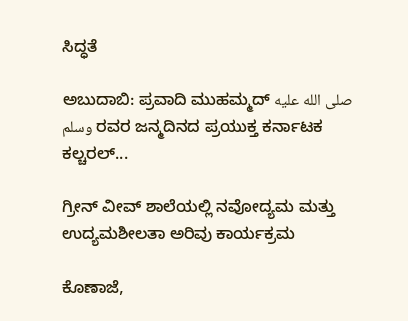ಸಿದ್ಧತೆ

ಅಬುದಾಬಿ: ಪ್ರವಾದಿ ಮುಹಮ್ಮದ್ صلى الله عليه وسلم ರವರ ಜನ್ಮದಿನದ ಪ್ರಯುಕ್ತ ಕರ್ನಾಟಕ ಕಲ್ಚರಲ್...

ಗ್ರೀನ್ ವೀವ್ ಶಾಲೆಯಲ್ಲಿ ನವೋದ್ಯಮ ಮತ್ತು ಉದ್ಯಮಶೀಲತಾ ಅರಿವು ಕಾರ್ಯಕ್ರಮ

ಕೊಣಾಜೆ,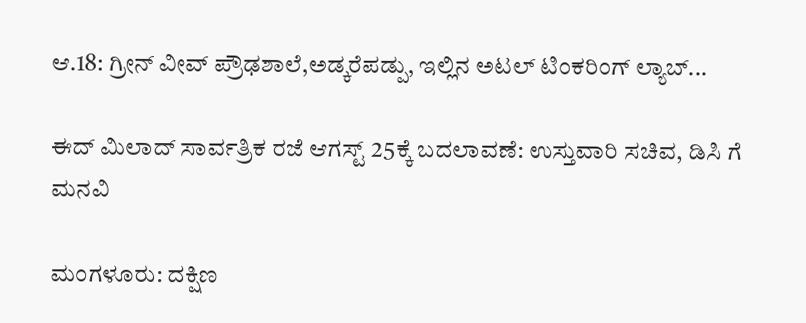ಆ.18: ಗ್ರೀನ್ ವೀವ್ ಪ್ರೌಢಶಾಲೆ,ಅಡ್ಕರೆಪಡ್ಪು, ಇಲ್ಲಿನ ಅಟಲ್ ಟಿಂಕರಿಂಗ್ ಲ್ಯಾಬ್...

ಈದ್ ಮಿಲಾದ್ ಸಾರ್ವತ್ರಿಕ ರಜೆ ಆಗಸ್ಟ್ 25ಕ್ಕೆ ಬದಲಾವಣೆ: ಉಸ್ತುವಾರಿ ಸಚಿವ, ಡಿಸಿ ಗೆ ಮನವಿ

ಮಂಗಳೂರು: ದಕ್ಷಿಣ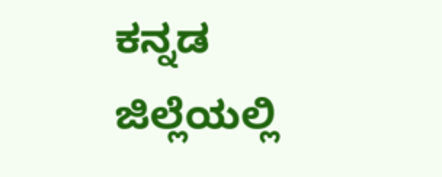ಕನ್ನಡ ಜಿಲ್ಲೆಯಲ್ಲಿ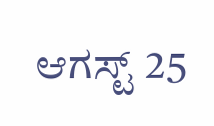ಆಗಸ್ಟ್ 25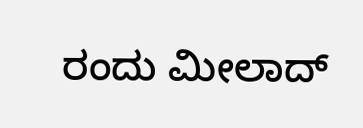ರಂದು ಮೀಲಾದ್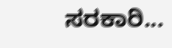ಸರಕಾರಿ...